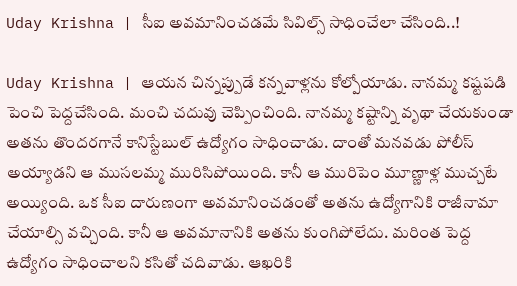Uday Krishna | సీఐ అవమానించడమే సివిల్స్ సాధించేలా చేసింది..!

Uday Krishna | ఆయన చిన్నప్పుడే కన్నవాళ్లను కోల్పోయాడు. నానమ్మ కష్టపడి పెంచి పెద్దచేసింది. మంచి చదువు చెప్పించింది. నానమ్మ కష్టాన్ని వృథా చేయకుండా అతను తొందరగానే కానిస్టేబుల్‌ ఉద్యోగం సాధించాడు. దాంతో మనవడు పోలీస్‌ అయ్యాడని ఆ ముసలమ్మ మురిసిపోయింది. కానీ ఆ మురిపెం మూణ్ణాళ్ల ముచ్చటే అయ్యింది. ఒక సీఐ దారుణంగా అవమానించడంతో అతను ఉద్యోగానికి రాజీనామా చేయాల్సి వచ్చింది. కానీ ఆ అవమానానికి అతను కుంగిపోలేదు. మరింత పెద్ద ఉద్యోగం సాధించాలని కసితో చదివాడు. ఆఖరికి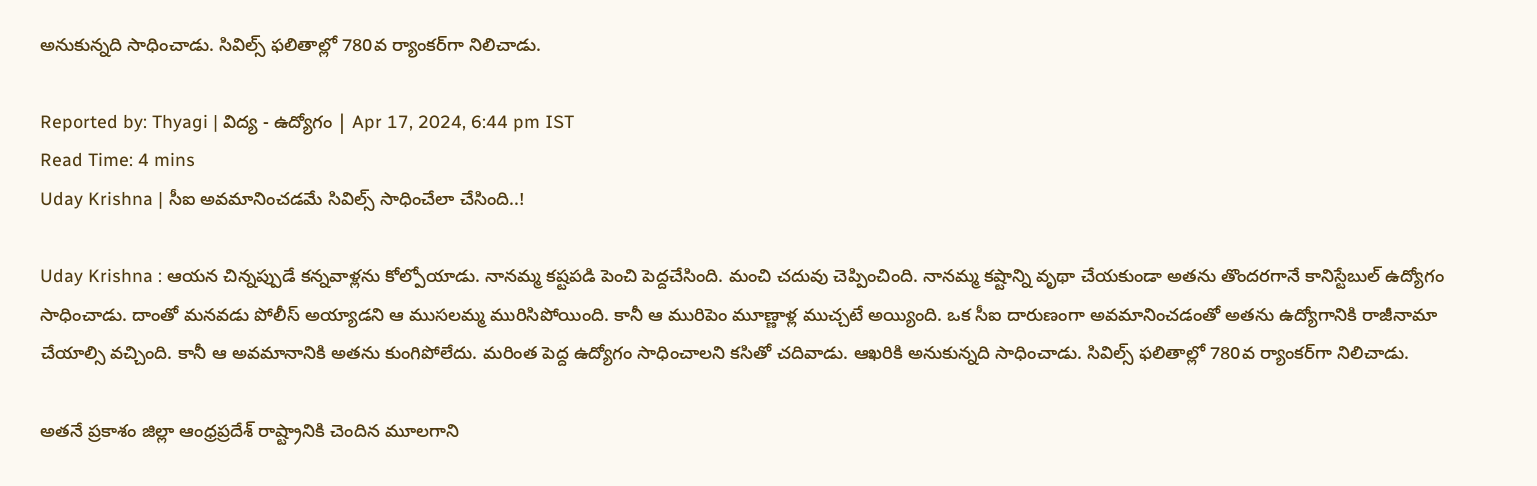అనుకున్నది సాధించాడు. సివిల్స్‌ ఫలితాల్లో 780వ ర్యాంకర్‌గా నిలిచాడు.

Reported by: Thyagi | విద్య - ఉద్యోగం | Apr 17, 2024, 6:44 pm IST
Read Time: 4 mins
Uday Krishna | సీఐ అవమానించడమే సివిల్స్ సాధించేలా చేసింది..!

Uday Krishna : ఆయన చిన్నప్పుడే కన్నవాళ్లను కోల్పోయాడు. నానమ్మ కష్టపడి పెంచి పెద్దచేసింది. మంచి చదువు చెప్పించింది. నానమ్మ కష్టాన్ని వృథా చేయకుండా అతను తొందరగానే కానిస్టేబుల్‌ ఉద్యోగం సాధించాడు. దాంతో మనవడు పోలీస్‌ అయ్యాడని ఆ ముసలమ్మ మురిసిపోయింది. కానీ ఆ మురిపెం మూణ్ణాళ్ల ముచ్చటే అయ్యింది. ఒక సీఐ దారుణంగా అవమానించడంతో అతను ఉద్యోగానికి రాజీనామా చేయాల్సి వచ్చింది. కానీ ఆ అవమానానికి అతను కుంగిపోలేదు. మరింత పెద్ద ఉద్యోగం సాధించాలని కసితో చదివాడు. ఆఖరికి అనుకున్నది సాధించాడు. సివిల్స్‌ ఫలితాల్లో 780వ ర్యాంకర్‌గా నిలిచాడు.

అతనే ప్రకాశం జిల్లా ఆంధ్రప్రదేశ్‌ రాష్ట్రానికి చెందిన మూలగాని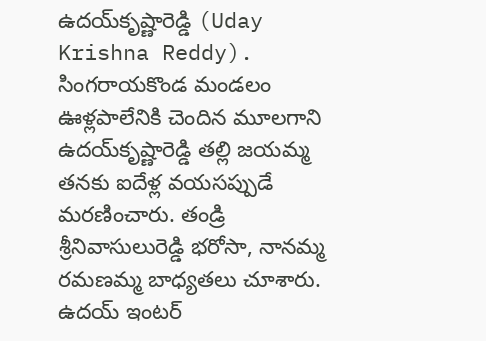ఉదయ్‌కృష్ణారెడ్డి (Uday Krishna Reddy). సింగరాయకొండ మండలం ఊళ్లపాలేనికి చెందిన మూలగాని ఉదయ్‌కృష్ణారెడ్డి తల్లి జయమ్మ తనకు ఐదేళ్ల వయసప్పుడే మరణించారు. తండ్రి శ్రీనివాసులురెడ్డి భరోసా, నానమ్మ రమణమ్మ బాధ్యతలు చూశారు. ఉదయ్‌ ఇంటర్‌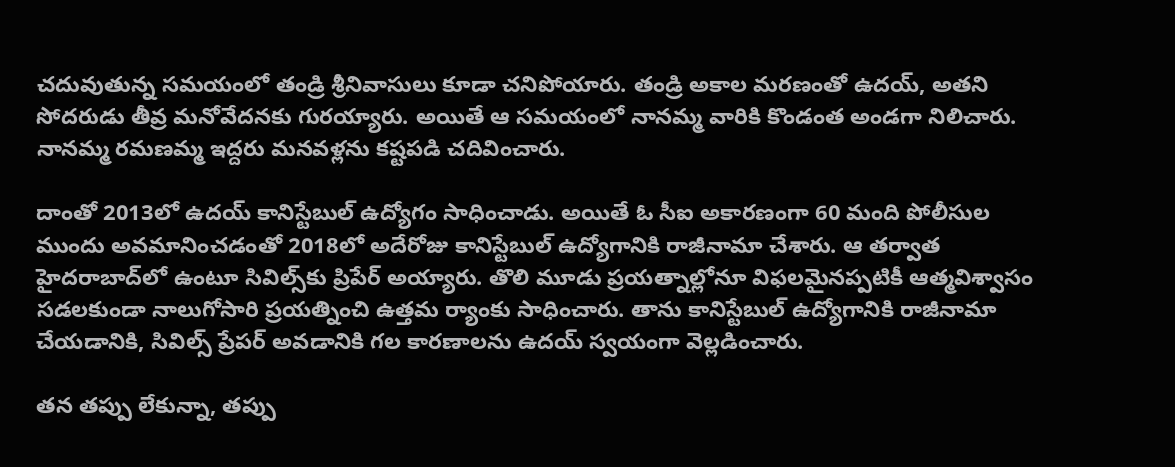చదువుతున్న సమయంలో తండ్రి శ్రీనివాసులు కూడా చనిపోయారు. తండ్రి అకాల మరణంతో ఉదయ్‌, అతని సోదరుడు తీవ్ర మనోవేదనకు గురయ్యారు. అయితే ఆ సమయంలో నానమ్మ వారికి కొండంత అండగా నిలిచారు. నానమ్మ రమణమ్మ ఇద్దరు మనవళ్లను కష్టపడి చదివించారు.

దాంతో 2013లో ఉదయ్‌ కానిస్టేబుల్‌ ఉద్యోగం సాధించాడు. అయితే ఓ సీఐ అకారణంగా 60 మంది పోలీసుల ముందు అవమానించడంతో 2018లో అదేరోజు కానిస్టేబుల్‌ ఉద్యోగానికి రాజీనామా చేశారు. ఆ తర్వాత హైదరాబాద్‌లో ఉంటూ సివిల్స్‌కు ప్రిపేర్‌ అయ్యారు. తొలి మూడు ప్రయత్నాల్లోనూ విఫలమైనప్పటికీ ఆత్మవిశ్వాసం సడలకుండా నాలుగోసారి ప్రయత్నించి ఉత్తమ ర్యాంకు సాధించారు. తాను కానిస్టేబుల్‌ ఉద్యోగానికి రాజీనామా చేయడానికి, సివిల్స్‌ ప్రేపర్‌ అవడానికి గల కారణాలను ఉదయ్‌ స్వయంగా వెల్లడించారు.

తన తప్పు లేకున్నా, తప్పు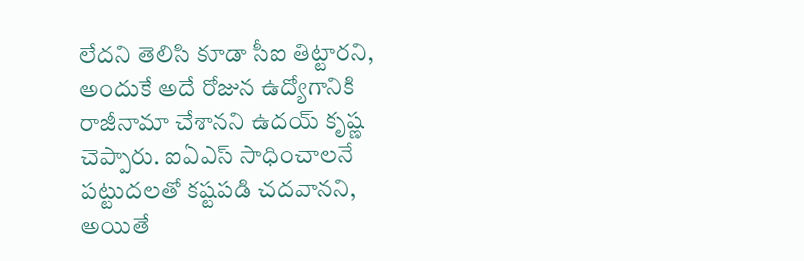లేదని తెలిసి కూడా సీఐ తిట్టారని, అందుకే అదే రోజున ఉద్యోగానికి రాజీనామా చేశానని ఉదయ్‌ కృష్ణ చెప్పారు. ఐఏఎస్‌ సాధించాలనే పట్టుదలతో కష్టపడి చదవానని, అయితే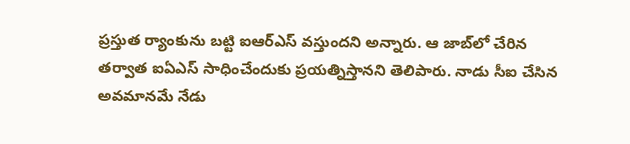ప్రస్తుత ర్యాంకును బట్టి ఐఆర్‌ఎస్‌ వస్తుందని అన్నారు. ఆ జాబ్‌లో చేరిన తర్వాత ఐఏఎస్‌ సాధించేందుకు ప్రయత్నిస్తానని తెలిపారు. నాడు సీఐ చేసిన అవమానమే నేడు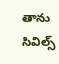తాను సివిల్స్‌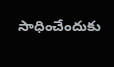సాధించేందుకు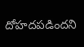దోహదపడిందని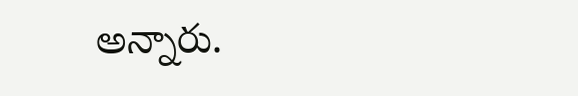అన్నారు.